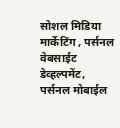सोशल मिडिया मार्केटिंग , पर्सनल वेबसाईट डेव्हल्पमेंट, पर्सनल मोबाईल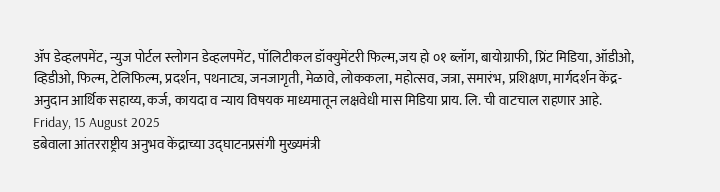ॲप डेव्हलपमेंट, न्युज पोर्टल स्लोगन डेव्हलपमेंट, पॉलिटीकल डॉक्युमेंटरी फिल्म,जय हो ०१ ब्लॉग, बायोग्राफी, प्रिंट मिडिया, ऑडीओ, व्हिडीओ, फिल्म, टेलिफिल्म, प्रदर्शन, पथनाट्य, जनजागृती, मेळावे, लोककला, महोत्सव, जत्रा, समारंभ, प्रशिक्षण, मार्गदर्शन केंद्र-अनुदान आर्थिक सहाय्य, कर्ज, कायदा व न्याय विषयक माध्यमातून लक्षवेधी मास मिडिया प्राय. लि. ची वाटचाल राहणार आहे.
Friday, 15 August 2025
डबेवाला आंतरराष्ट्रीय अनुभव केंद्राच्या उद्घाटनप्रसंगी मुख्यमंत्री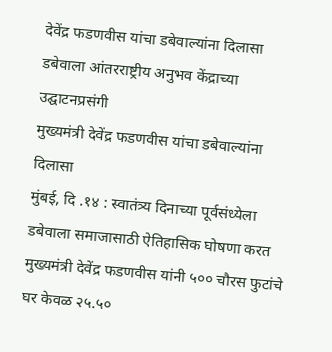देवेंद्र फडणवीस यांचा डबेवाल्यांना दिलासा
डबेवाला आंतरराष्ट्रीय अनुभव केंद्राच्या उद्घाटनप्रसंगी
मुख्यमंत्री देवेंद्र फडणवीस यांचा डबेवाल्यांना दिलासा
मुंबई, दि .१४ : स्वातंत्र्य दिनाच्या पूर्वसंध्येला डबेवाला समाजासाठी ऐतिहासिक घोषणा करत मुख्यमंत्री देवेंद्र फडणवीस यांनी ५०० चौरस फुटांचे घर केवळ २५.५०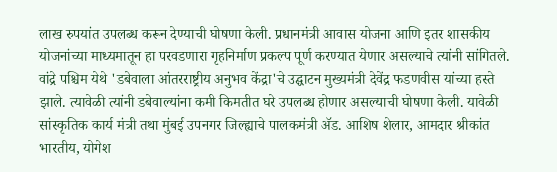लाख रुपयांत उपलब्ध करून देण्याची घोषणा केली. प्रधानमंत्री आवास योजना आणि इतर शासकीय योजनांच्या माध्यमातून हा परवडणारा गृहनिर्माण प्रकल्प पूर्ण करण्यात येणार असल्याचे त्यांनी सांगितले.
वांद्रे पश्चिम येथे 'डबेवाला आंतरराष्ट्रीय अनुभव केंद्रा'चे उद्घाटन मुख्यमंत्री देवेंद्र फडणवीस यांच्या हस्ते झाले. त्यावेळी त्यांनी डबेवाल्यांना कमी किमतीत घरे उपलब्ध होणार असल्याची घोषणा केली. यावेळी सांस्कृतिक कार्य मंत्री तथा मुंबई उपनगर जिल्ह्याचे पालकमंत्री ॲड. आशिष शेलार, आमदार श्रीकांत भारतीय, योगेश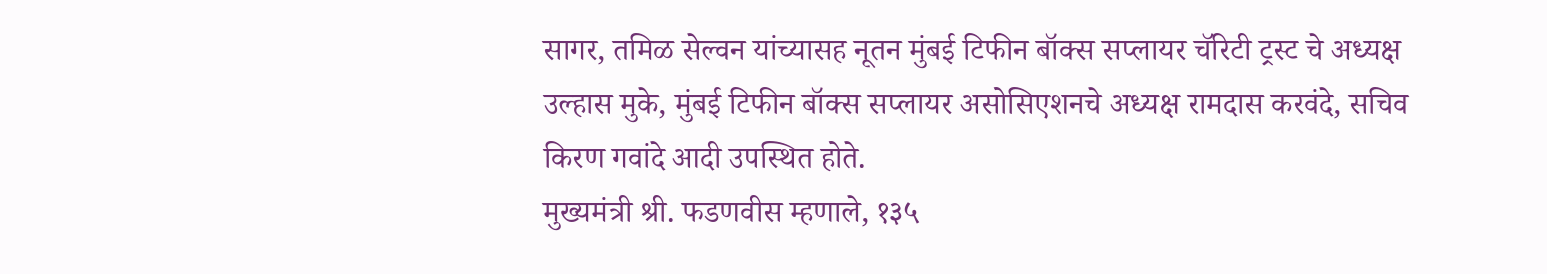सागर, तमिळ सेल्वन यांच्यासह नूतन मुंबई टिफीन बॉक्स सप्लायर चॅरिटी ट्रस्ट चे अध्यक्ष उल्हास मुके, मुंबई टिफीन बॉक्स सप्लायर असोसिएशनचे अध्यक्ष रामदास करवंदे, सचिव किरण गवांदे आदी उपस्थित होते.
मुख्यमंत्री श्री. फडणवीस म्हणाले, १३५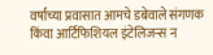वर्षांच्या प्रवासात आमचे डबेवाले संगणक किंवा आर्टिफिशियल इंटेलिजन्स न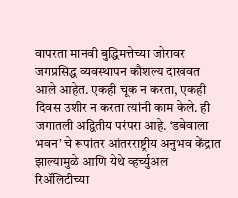वापरता मानवी बुद्धिमत्तेच्या जोरावर जगप्रसिद्ध व्यवस्थापन कौशल्य दाखवत आले आहेत. एकही चूक न करता, एकही दिवस उशीर न करता त्यांनी काम केले. ही जगातली अद्वितीय परंपरा आहे. ‘डबेवाला भवन’ चे रूपांतर आंतरराष्ट्रीय अनुभव केंद्रात झाल्यामुळे आणि येथे व्हर्च्युअल रिॲलिटीच्या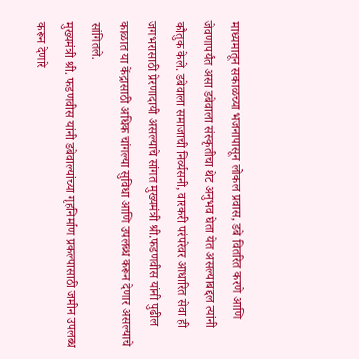माध्यमातून सकाळच्या भजनापासून लोकल प्रवास, डबे वितरित करणे आणि जेवणापर्यंत असा डबेवाला संस्कृतीचा थेट अनुभव घेता येत असल्याबद्दल त्यांनी कौतुक केले. डबेवाला समाजाची निर्व्यसनी, वारकरी परंपरेवर आधारित सेवा ही जगभरासाठी प्रेरणादायी असल्याचे सांगत मुख्यमंत्री श्री.फडणवीस यांनी पुढील काळात या केंद्रासाठी अधिक चांगल्या सुविधा आणि उपलब्ध करून देणार असल्याचे सांगितले.
मुख्यमंत्री श्री. फडणवीस यांनी डबेवाल्यांच्या गृहनिर्माण प्रकल्पासाठी जमीन उपलब्ध करून देणारे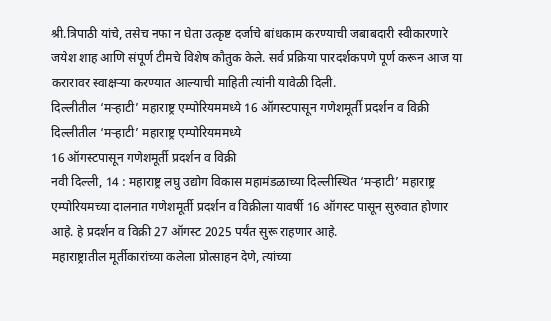श्री.त्रिपाठी यांचे, तसेच नफा न घेता उत्कृष्ट दर्जाचे बांधकाम करण्याची जबाबदारी स्वीकारणारे जयेश शाह आणि संपूर्ण टीमचे विशेष कौतुक केले. सर्व प्रक्रिया पारदर्शकपणे पूर्ण करून आज या करारावर स्वाक्षऱ्या करण्यात आल्याची माहिती त्यांनी यावेळी दिली.
दिल्लीतील ‘मऱ्हाटी’ महाराष्ट्र एम्पोरियममध्ये 16 ऑगस्टपासून गणेशमूर्ती प्रदर्शन व विक्री
दिल्लीतील ‘मऱ्हाटी’ महाराष्ट्र एम्पोरियममध्ये
16 ऑगस्टपासून गणेशमूर्ती प्रदर्शन व विक्री
नवी दिल्ली, 14 : महाराष्ट्र लघु उद्योग विकास महामंडळाच्या दिल्लीस्थित ‘मऱ्हाटी’ महाराष्ट्र एम्पोरियमच्या दालनात गणेशमूर्ती प्रदर्शन व विक्रीला यावर्षी 16 ऑगस्ट पासून सुरुवात होणार आहे. हे प्रदर्शन व विक्री 27 ऑगस्ट 2025 पर्यंत सुरू राहणार आहे.
महाराष्ट्रातील मूर्तीकारांच्या कलेला प्रोत्साहन देणे, त्यांच्या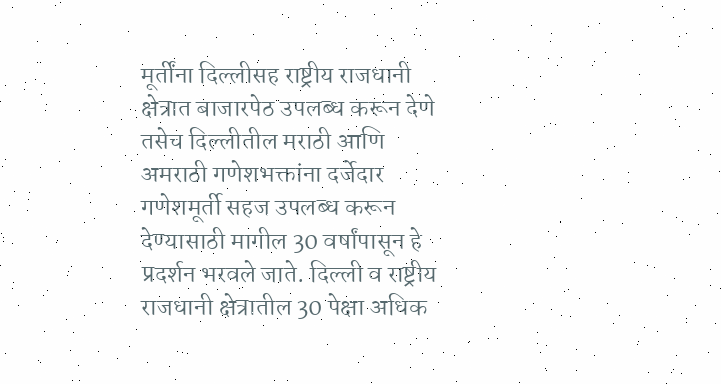मूर्तींना दिल्लीसह राष्ट्रीय राजधानी क्षेत्रात बाजारपेठ उपलब्ध करून देणे तसेच दिल्लीतील मराठी आणि अमराठी गणेशभक्तांना दर्जेदार गणेशमूर्ती सहज उपलब्ध करून देण्यासाठी मागील 30 वर्षांपासून हे प्रदर्शन भरवले जाते. दिल्ली व राष्ट्रीय राजधानी क्षेत्रातील 30 पेक्षा अधिक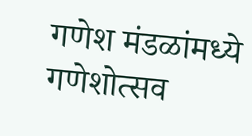गणेश मंडळांमध्ये गणेशोत्सव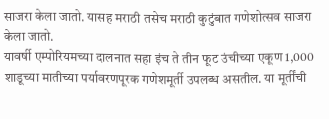साजरा केला जातो. यासह मराठी तसेच मराठी कुटुंबात गणेशोत्सव साजरा केला जातो.
यावर्षी एम्पोरियमच्या दालनात सहा इंच ते तीन फूट उंचीच्या एकूण 1,000 शाडूच्या मातीच्या पर्यावरणपूरक गणेशमूर्ती उपलब्ध असतील. या मूर्तींची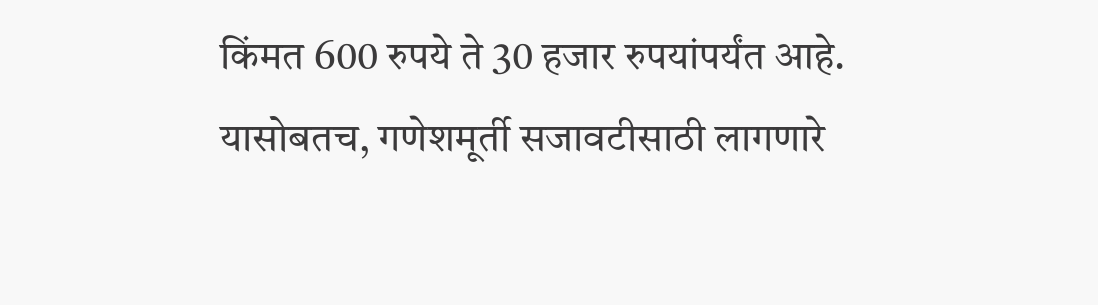किंमत 600 रुपये ते 30 हजार रुपयांपर्यंत आहे. यासोबतच, गणेशमूर्ती सजावटीसाठी लागणारे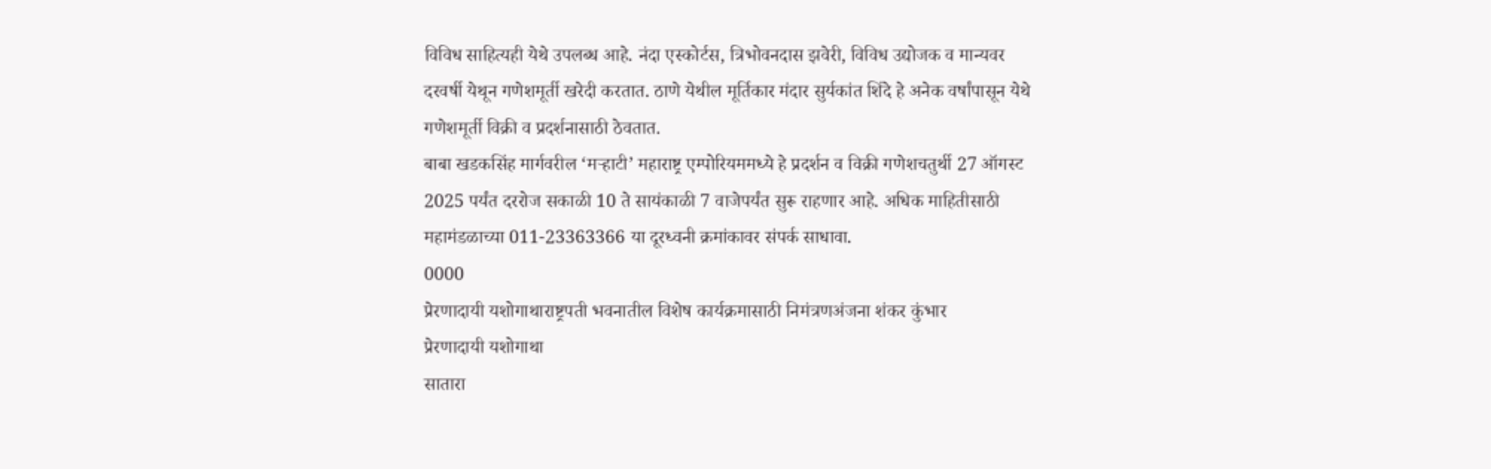विविध साहित्यही येथे उपलब्ध आहे. नंदा एस्कोर्टस, त्रिभोवनदास झवेरी, विविध उद्योजक व मान्यवर दरवर्षी येथून गणेशमूर्ती खरेदी करतात. ठाणे येथील मूर्तिकार मंदार सुर्यकांत शिंदे हे अनेक वर्षांपासून येथे गणेशमूर्ती विक्री व प्रदर्शनासाठी ठेवतात.
बाबा खडकसिंह मार्गवरील ‘मऱ्हाटी’ महाराष्ट्र एम्पोरियममध्ये हे प्रदर्शन व विक्री गणेशचतुर्थी 27 ऑगस्ट 2025 पर्यंत दररोज सकाळी 10 ते सायंकाळी 7 वाजेपर्यंत सुरू राहणार आहे. अधिक माहितीसाठी महामंडळाच्या 011-23363366 या दूरध्वनी क्रमांकावर संपर्क साधावा.
0000
प्रेरणादायी यशोगाथाराष्ट्रपती भवनातील विशेष कार्यक्रमासाठी निमंत्रणअंजना शंकर कुंभार
प्रेरणादायी यशोगाथा
सातारा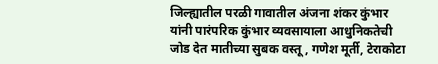जिल्ह्यातील परळी गावातील अंजना शंकर कुंभार यांनी पारंपरिक कुंभार व्यवसायाला आधुनिकतेची जोड देत मातीच्या सुबक वस्तू, गणेश मूर्ती, टेराकोटा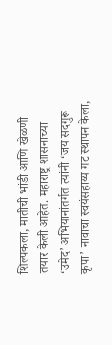शिल्पकला, मातीची भांडी आणि खेळणी तयार केली आहेत. महाराष्ट्र शासनाच्या ‘उमेद’ अभियानांतर्गत त्यांनी ‘जय सदगुरू कृपा’ नावाचा स्वयंसहाय्य गट स्थापन केला,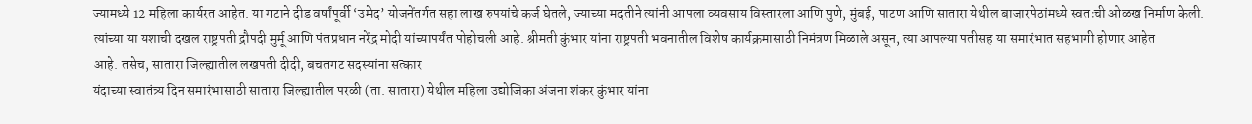ज्यामध्ये 12 महिला कार्यरत आहेत. या गटाने दीड वर्षांपूर्वी ‘उमेद’ योजनेंतर्गत सहा लाख रुपयांचे कर्ज घेतले, ज्याच्या मदतीने त्यांनी आपला व्यवसाय विस्तारला आणि पुणे, मुंबई, पाटण आणि सातारा येथील बाजारपेठांमध्ये स्वतःची ओळख निर्माण केली. त्यांच्या या यशाची दखल राष्ट्रपती द्रौपदी मुर्मू आणि पंतप्रधान नरेंद्र मोदी यांच्यापर्यंत पोहोचली आहे. श्रीमती कुंभार यांना राष्ट्रपती भवनातील विशेष कार्यक्रमासाठी निमंत्रण मिळाले असून, त्या आपल्या पतीसह या समारंभात सहभागी होणार आहेत
आहे. तसेच, सातारा जिल्ह्यातील लखपती दीदी, बचतगट सदस्यांना सत्कार
यंदाच्या स्वातंत्र्य दिन समारंभासाठी सातारा जिल्ह्यातील परळी (ता. सातारा) येथील महिला उद्योजिका अंजना शंकर कुंभार यांना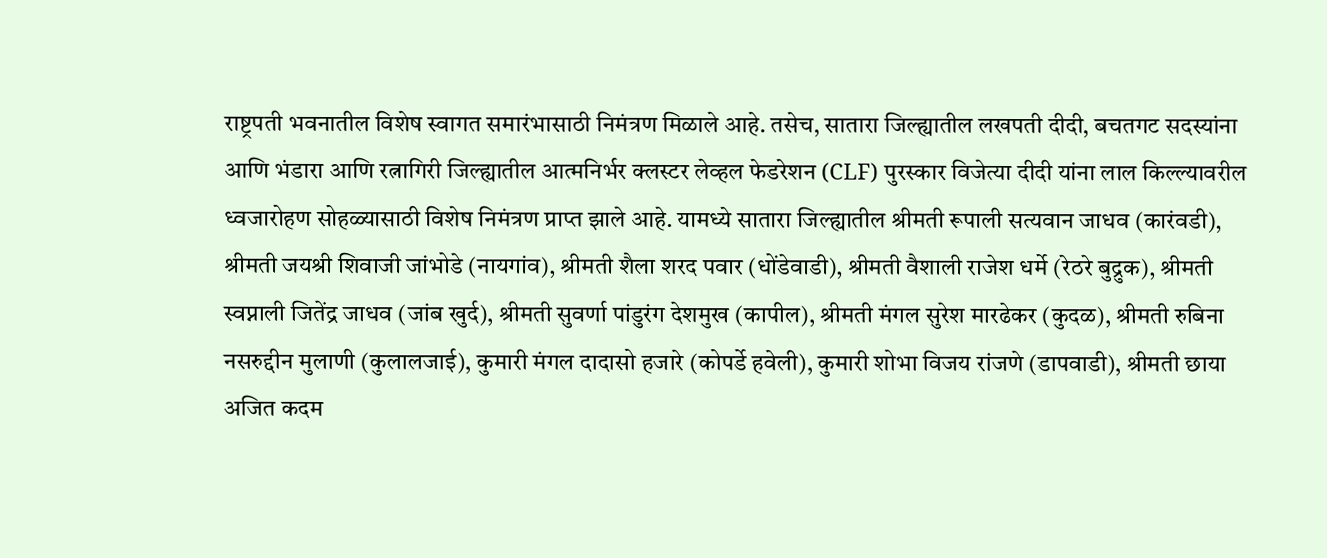राष्ट्रपती भवनातील विशेष स्वागत समारंभासाठी निमंत्रण मिळाले आहे. तसेच, सातारा जिल्ह्यातील लखपती दीदी, बचतगट सदस्यांना आणि भंडारा आणि रत्नागिरी जिल्ह्यातील आत्मनिर्भर क्लस्टर लेव्हल फेडरेशन (CLF) पुरस्कार विजेत्या दीदी यांना लाल किल्ल्यावरील ध्वजारोहण सोहळ्यासाठी विशेष निमंत्रण प्राप्त झाले आहे. यामध्ये सातारा जिल्ह्यातील श्रीमती रूपाली सत्यवान जाधव (कारंवडी), श्रीमती जयश्री शिवाजी जांभोडे (नायगांव), श्रीमती शैला शरद पवार (धोंडेवाडी), श्रीमती वैशाली राजेश धर्मे (रेठरे बुद्रुक), श्रीमती स्वप्नाली जितेंद्र जाधव (जांब खुर्द), श्रीमती सुवर्णा पांडुरंग देशमुख (कापील), श्रीमती मंगल सुरेश मारढेकर (कुदळ), श्रीमती रुबिना नसरुद्दीन मुलाणी (कुलालजाई), कुमारी मंगल दादासो हजारे (कोपर्डे हवेली), कुमारी शोभा विजय रांजणे (डापवाडी), श्रीमती छाया अजित कदम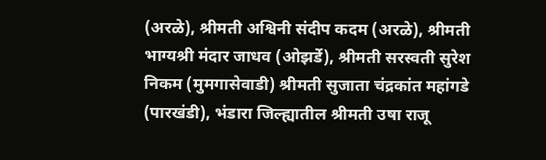(अरळे), श्रीमती अश्विनी संदीप कदम (अरळे), श्रीमती भाग्यश्री मंदार जाधव (ओझर्डे), श्रीमती सरस्वती सुरेश निकम (मुमगासेवाडी) श्रीमती सुजाता चंद्रकांत महांगडे (पारखंडी), भंडारा जिल्ह्यातील श्रीमती उषा राजू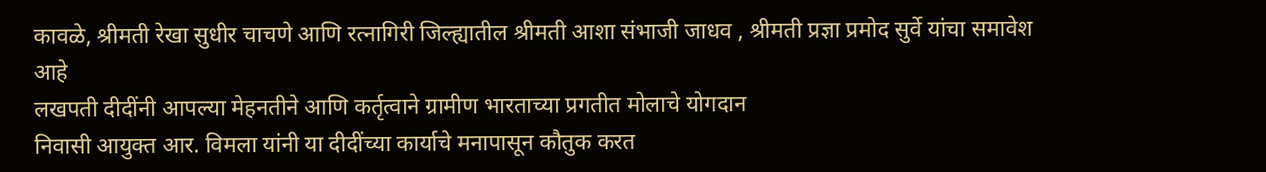कावळे, श्रीमती रेखा सुधीर चाचणे आणि रत्नागिरी जिल्ह्यातील श्रीमती आशा संभाजी जाधव , श्रीमती प्रज्ञा प्रमोद सुर्वे यांचा समावेश आहे
लखपती दीदींनी आपल्या मेहनतीने आणि कर्तृत्वाने ग्रामीण भारताच्या प्रगतीत मोलाचे योगदान
निवासी आयुक्त आर. विमला यांनी या दीदींच्या कार्याचे मनापासून कौतुक करत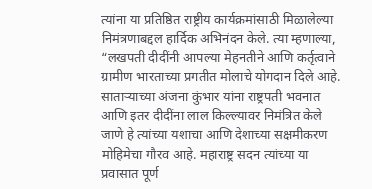त्यांना या प्रतिष्ठित राष्ट्रीय कार्यक्रमांसाठी मिळालेल्या निमंत्रणाबद्दल हार्दिक अभिनंदन केले. त्या म्हणाल्या, “लखपती दीदींनी आपल्या मेहनतीने आणि कर्तृत्वाने ग्रामीण भारताच्या प्रगतीत मोलाचे योगदान दिले आहे. साताऱ्याच्या अंजना कुंभार यांना राष्ट्रपती भवनात आणि इतर दीदींना लाल किल्ल्यावर निमंत्रित केले जाणे हे त्यांच्या यशाचा आणि देशाच्या सक्षमीकरण मोहिमेचा गौरव आहे. महाराष्ट्र सदन त्यांच्या या प्रवासात पूर्ण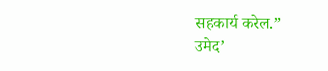सहकार्य करेल.”
उमेद’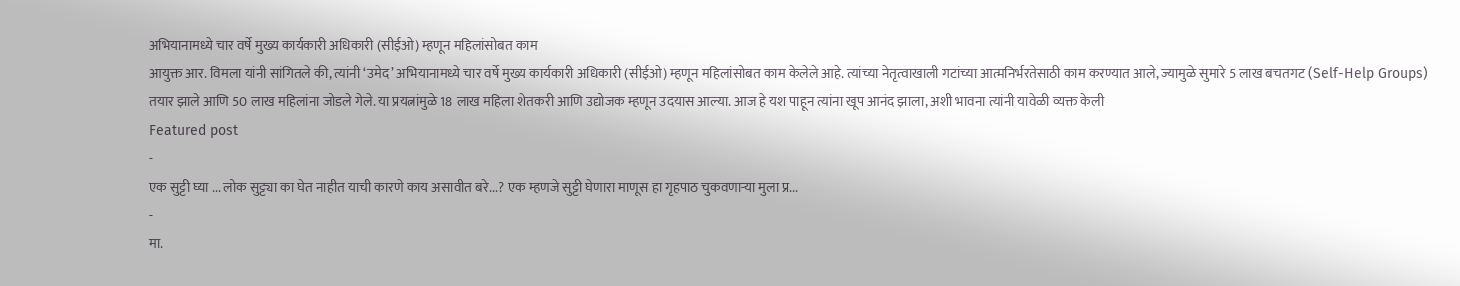अभियानामध्ये चार वर्षे मुख्य कार्यकारी अधिकारी (सीईओ) म्हणून महिलांसोबत काम
आयुक्त आर. विमला यांनी सांगितले की, त्यांनी ‘उमेद’ अभियानामध्ये चार वर्षे मुख्य कार्यकारी अधिकारी (सीईओ) म्हणून महिलांसोबत काम केलेले आहे. त्यांच्या नेतृत्वाखाली गटांच्या आत्मनिर्भरतेसाठी काम करण्यात आले, ज्यामुळे सुमारे 5 लाख बचतगट (Self-Help Groups) तयार झाले आणि 50 लाख महिलांना जोडले गेले. या प्रयत्नांमुळे 18 लाख महिला शेतकरी आणि उद्योजक म्हणून उदयास आल्या. आज हे यश पाहून त्यांना खूप आनंद झाला, अशी भावना त्यांनी यावेळी व्यक्त केली
Featured post
-
एक सुट्टी घ्या ... लोक सुट्ट्या का घेत नाहीत याची कारणे काय असावीत बरे...? एक म्हणजे सुट्टी घेणारा माणूस हा गृहपाठ चुकवणाऱ्या मुला प्र...
-
मा.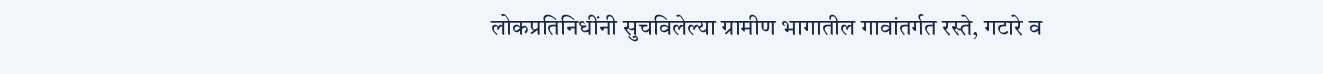लोकप्रतिनिधींनी सुचविलेल्या ग्रामीण भागातील गावांतर्गत रस्ते, गटारे व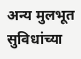अन्य मुलभूत सुविधांच्या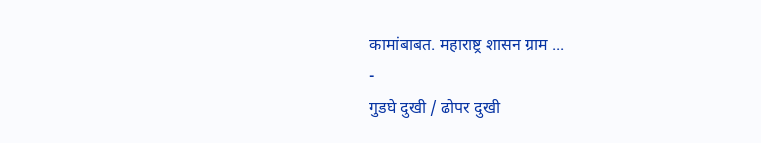कामांबाबत. महाराष्ट्र शासन ग्राम ...
-
गुडघे दुखी / ढोपर दुखी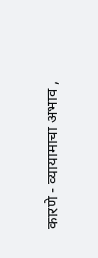कारणे - व्यायामाचा अभाव ,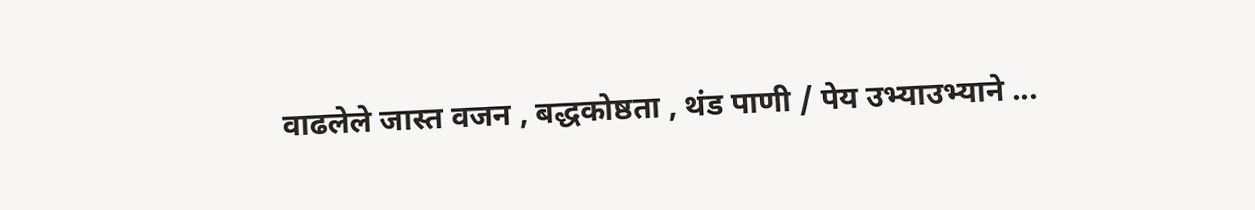वाढलेले जास्त वजन , बद्धकोष्ठता , थंड पाणी / पेय उभ्याउभ्याने ...